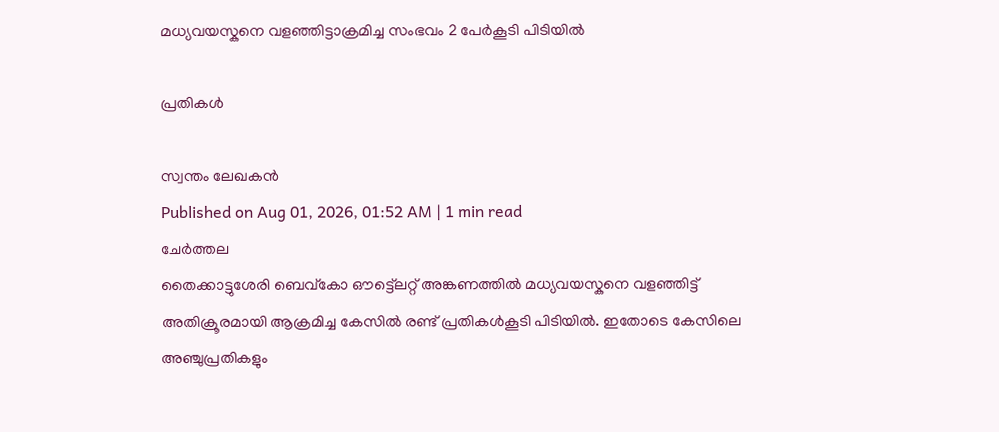മധ്യവയസ്കനെ വളഞ്ഞിട്ടാക്രമിച്ച സംഭവം 2 പേർകൂടി പിടിയിൽ

പ്രതികൾ

സ്വന്തം ലേഖകൻ
Published on Aug 01, 2026, 01:52 AM | 1 min read
ചേർത്തല
തൈക്കാട്ടുശേരി ബെവ്കോ ഔട്ട്ലെറ്റ് അങ്കണത്തിൽ മധ്യവയസ്കനെ വളഞ്ഞിട്ട് അതിക്രൂരമായി ആക്രമിച്ച കേസിൽ രണ്ട് പ്രതികൾകൂടി പിടിയിൽ. ഇതോടെ കേസിലെ അഞ്ചുപ്രതികളും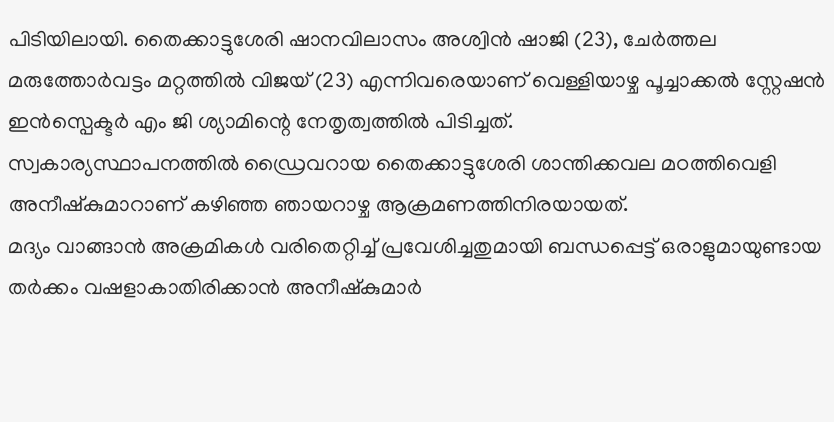പിടിയിലായി. തൈക്കാട്ടുശേരി ഷാനവിലാസം അശ്വിൻ ഷാജി (23), ചേർത്തല മരുത്തോർവട്ടം മറ്റത്തിൽ വിജയ് (23) എന്നിവരെയാണ് വെള്ളിയാഴ്ച പൂച്ചാക്കൽ സ്റ്റേഷൻ ഇൻസ്പെക്ടർ എം ജി ശ്യാമിന്റെ നേതൃത്വത്തിൽ പിടിച്ചത്.
സ്വകാര്യസ്ഥാപനത്തിൽ ഡ്രൈവറായ തൈക്കാട്ടുശേരി ശാന്തിക്കവല മഠത്തിവെളി അനീഷ്കുമാറാണ് കഴിഞ്ഞ ഞായറാഴ്ച ആക്രമണത്തിനിരയായത്.
മദ്യം വാങ്ങാൻ അക്രമികൾ വരിതെറ്റിച്ച് പ്രവേശിച്ചതുമായി ബന്ധപ്പെട്ട് ഒരാളുമായുണ്ടായ തർക്കം വഷളാകാതിരിക്കാൻ അനീഷ്കുമാർ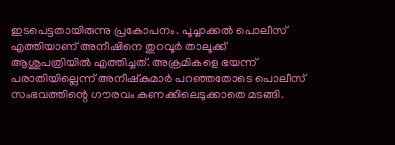ഇടപെട്ടതായിരുന്നു പ്രകോപനം. പൂച്ചാക്കൽ പൊലീസ് എത്തിയാണ് അനീഷിനെ തുറവൂർ താലൂക്ക് ആശുപത്രിയിൽ എത്തിച്ചത്. അക്രമികളെ ഭയന്ന് പരാതിയില്ലെന്ന് അനീഷ്കുമാർ പറഞ്ഞതോടെ പൊലീസ് സംഭവത്തിന്റെ ഗൗരവം കണക്കിലെടുക്കാതെ മടങ്ങി.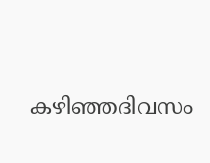കഴിഞ്ഞദിവസം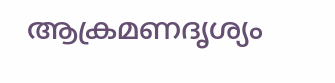ആക്രമണദൃശ്യം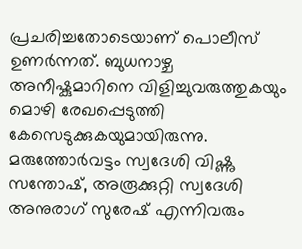പ്രചരിച്ചതോടെയാണ് പൊലീസ് ഉണർന്നത്. ബുധനാഴ്ച അനീഷ്കുമാറിനെ വിളിച്ചുവരുത്തുകയും മൊഴി രേഖപ്പെടുത്തി കേസെടുക്കുകയുമായിരുന്നു. മരുത്തോർവട്ടം സ്വദേശി വിഷ്ണു സന്തോഷ്, അരൂക്കുറ്റി സ്വദേശി അനുരാഗ് സുരേഷ് എന്നിവരും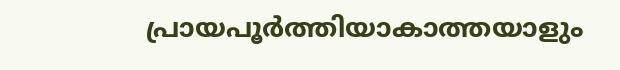പ്രായപൂർത്തിയാകാത്തയാളും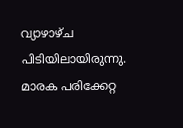വ്യാഴാഴ്ച പിടിയിലായിരുന്നു. മാരക പരിക്കേറ്റ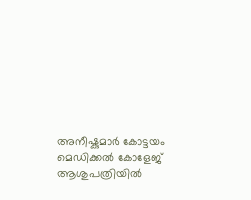അനീഷ്കുമാർ കോട്ടയം മെഡിക്കൽ കോളേജ് ആശുപത്രിയിൽ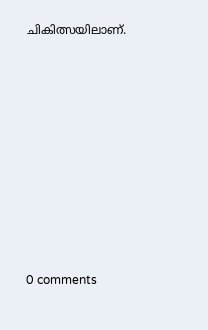ചികിത്സയിലാണ്.










0 comments